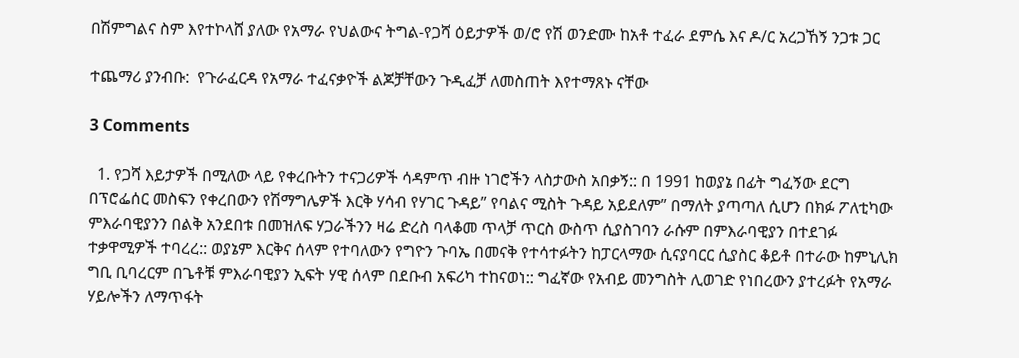በሽምግልና ስም እየተኮላሸ ያለው የአማራ የህልውና ትግል-የጋሻ ዕይታዎች ወ/ሮ የሽ ወንድሙ ከአቶ ተፈራ ደምሴ እና ዶ/ር አረጋኸኝ ንጋቱ ጋር

ተጨማሪ ያንብቡ:  የጉራፈርዳ የአማራ ተፈናቃዮች ልጆቻቸውን ጉዲፈቻ ለመስጠት እየተማጸኑ ናቸው

3 Comments

  1. የጋሻ እይታዎች በሚለው ላይ የቀረቡትን ተናጋሪዎች ሳዳምጥ ብዙ ነገሮችን ላስታውስ አበቃኝ:: በ 1991 ከወያኔ በፊት ግፈኝው ደርግ በፕሮፌሰር መስፍን የቀረበውን የሽማግሌዎች እርቅ ሃሳብ የሃገር ጉዳይ” የባልና ሚስት ጉዳይ አይደለም” በማለት ያጣጣለ ሲሆን በክፉ ፖለቲካው ምእራባዊያንን በልቅ አንደበቱ በመዝለፍ ሃጋራችንን ዛሬ ድረስ ባላቆመ ጥላቻ ጥርስ ውስጥ ሲያስገባን ራሱም በምእራባዊያን በተደገፉ ተቃዋሚዎች ተባረረ:: ወያኔም እርቅና ሰላም የተባለውን የግዮን ጉባኤ በመናቅ የተሳተፉትን ከፓርላማው ሲናያባርር ሲያስር ቆይቶ በተራው ከምኒሊክ ግቢ ቢባረርም በጌቶቹ ምእራባዊያን ኢፍት ሃዊ ሰላም በደቡብ አፍሪካ ተከናወነ:: ግፈኛው የአብይ መንግስት ሊወገድ የነበረውን ያተረፉት የአማራ ሃይሎችን ለማጥፋት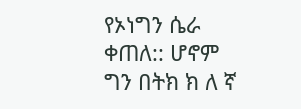የኦነግን ሴራ ቀጠለ:: ሆኖም ግን በትክ ክ ለ ኛ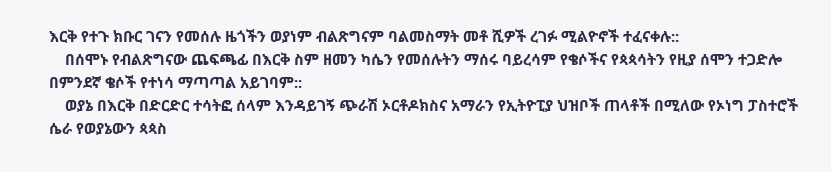እርቅ የተጉ ክቡር ገናን የመሰሉ ዜጎችን ወያነም ብልጽግናም ባልመስማት መቶ ሺዎች ረገፉ ሚልዮኖች ተፈናቀሉ::
    በሰሞኑ የብልጽግናው ጨፍጫፊ በእርቅ ስም ዘመን ካሴን የመሰሉትን ማሰሩ ባይረሳም የቄሶችና የጳጳሳትን የዚያ ሰሞን ተጋድሎ በምንደኛ ቄሶች የተነሳ ማጣጣል አይገባም::
    ወያኔ በእርቅ በድርድር ተሳትፎ ሰላም እንዳይገኝ ጭራሽ ኦርቶዶክስና አማራን የኢትዮፒያ ህዝቦች ጠላቶች በሚለው የኦነግ ፓስተሮች ሴራ የወያኔውን ጳጳስ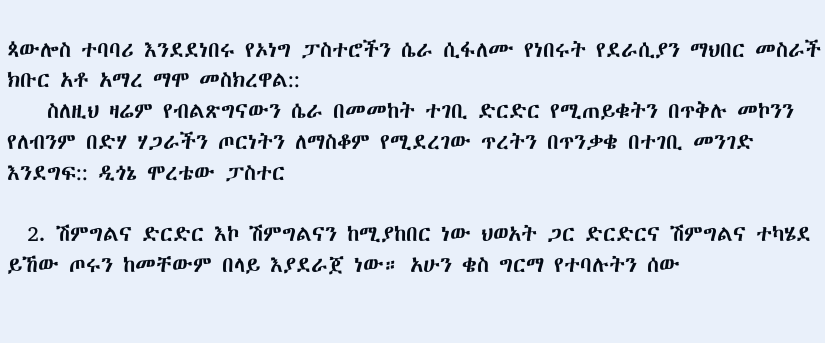ጳውሎስ ተባባሪ እንደደነበሩ የኦነግ ፓስተሮችን ሴራ ሲፋለሙ የነበሩት የደራሲያን ማህበር መስራች ክቡር አቶ አማረ ማሞ መስክረዋል::
    ስለዚህ ዛሬም የብልጽግናውን ሴራ በመመከት ተገቢ ድርድር የሚጠይቁትን በጥቅሉ መኮንን የለብንም በድሃ ሃጋራችን ጦርነትን ለማስቆም የሚደረገው ጥረትን በጥንቃቄ በተገቢ መንገድ እንደግፍ:: ዲጎኔ ሞረቴው ፓስተር

  2. ሽምግልና ድርድር እኮ ሽምግልናን ከሚያከበር ነው ህወአት ጋር ድርድርና ሽምግልና ተካሄደ ይኸው ጦሩን ከመቸውም በላይ እያደራጀ ነው። አሁን ቄስ ግርማ የተባሉትን ሰው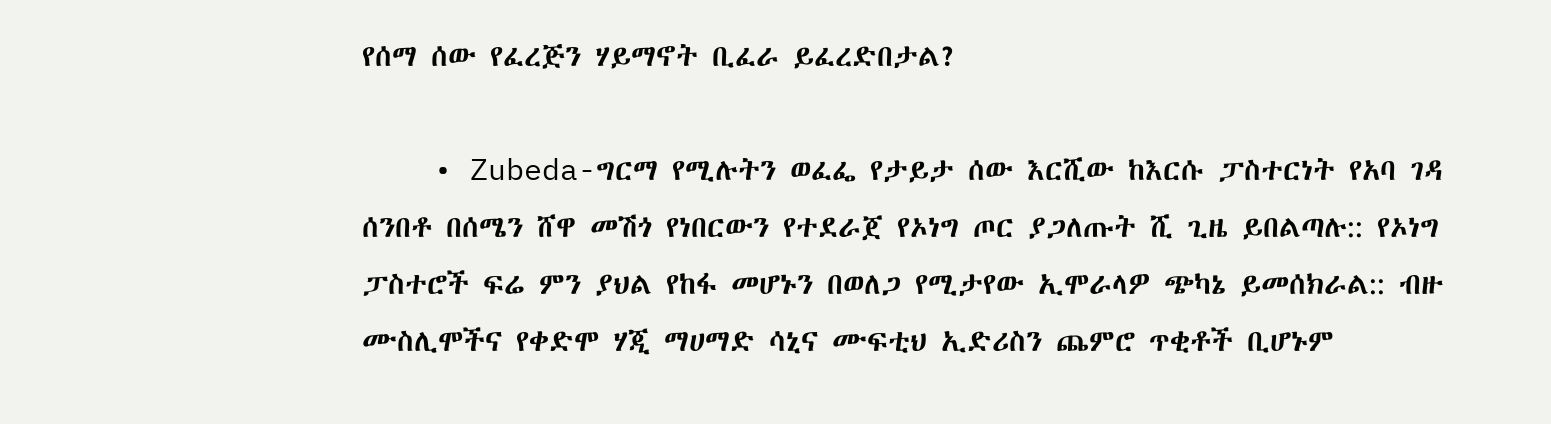የሰማ ሰው የፈረጅን ሃይማኖት ቢፈራ ይፈረድበታል?

    • Zubeda-ግርማ የሚሉትን ወፈፌ የታይታ ሰው እርሺው ከእርሱ ፓስተርነት የአባ ገዳ ሰንበቶ በሰሜን ሸዋ መሽጎ የነበርውን የተደራጀ የኦነግ ጦር ያጋለጡት ሺ ጊዜ ይበልጣሉ:: የኦነግ ፓስተሮች ፍሬ ምን ያህል የከፋ መሆኑን በወለጋ የሚታየው ኢሞራላዎ ጭካኔ ይመሰክራል:: ብዙ ሙስሊሞችና የቀድሞ ሃጂ ማሀማድ ሳኒና ሙፍቲህ ኢድሪስን ጨምሮ ጥቂቶች ቢሆኑም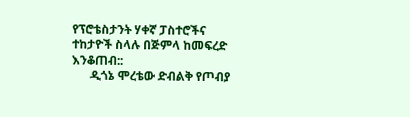የፕሮቴስታንት ሃቀኛ ፓስተሮችና ተከታዮች ስላሉ በጅምላ ከመፍረድ እንቆጠብ::
      ዲጎኔ ሞረቴው ድብልቅ የጦብያ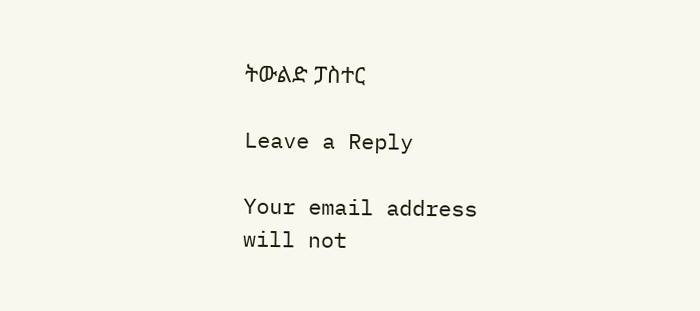ትውልድ ፓስተር

Leave a Reply

Your email address will not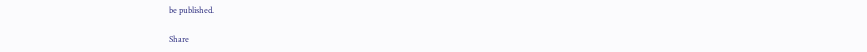be published.

Share